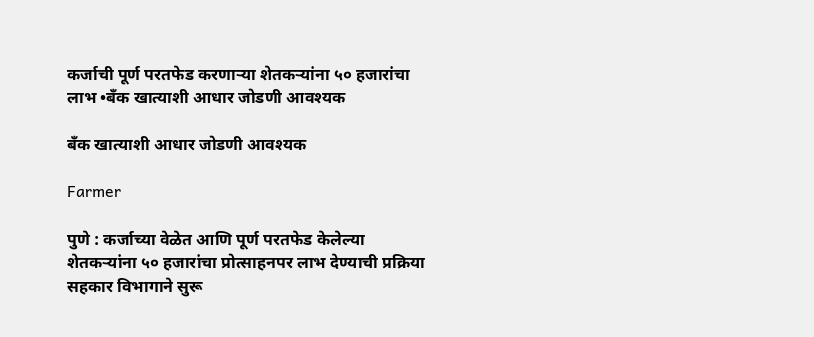कर्जाची पूर्ण परतफेड करणाऱ्या शेतकऱ्यांना ५० हजारांचा लाभ •बँक खात्याशी आधार जोडणी आवश्यक

बँक खात्याशी आधार जोडणी आवश्यक

Farmer

पुणे : कर्जाच्या वेळेत आणि पूर्ण परतफेड केलेल्या शेतकऱ्यांना ५० हजारांचा प्रोत्साहनपर लाभ देण्याची प्रक्रिया सहकार विभागाने सुरू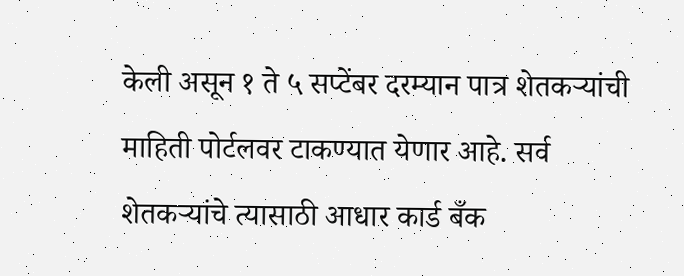केली असून १ ते ५ सप्टेंबर दरम्यान पात्र शेतकऱ्यांची माहिती पोर्टलवर टाकण्यात येणार आहे. सर्व शेतकऱ्यांचे त्यासाठी आधार कार्ड बँक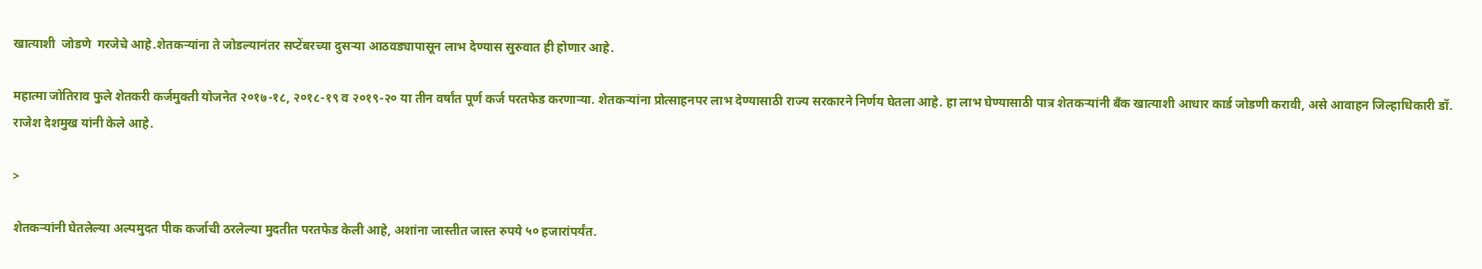खात्याशी  जोडणे  गरजेचे आहे.शेतकऱ्यांना ते जोडल्यानंतर सप्टेंबरच्या दुसऱ्या आठवड्यापासून लाभ देण्यास सुरुवात ही होणार आहे.

महात्मा जोतिराव फुले शेतकरी कर्जमुक्ती योजनेत २०१७-१८, २०१८-१९ व २०१९-२० या तीन वर्षांत पूर्ण कर्ज परतफेड करणाऱ्या. शेतकऱ्यांना प्रोत्साहनपर लाभ देण्यासाठी राज्य सरकारने निर्णय घेतला आहे. हा लाभ घेण्यासाठी पात्र शेतकऱ्यांनी बँक खात्याशी आधार कार्ड जोडणी करावी, असे आवाहन जिल्हाधिकारी डॉ. राजेश देशमुख यांनी केले आहे.

>

शेतकऱ्यांनी घेतलेल्या अल्पमुदत पीक कर्जाची ठरलेल्या मुदतीत परतफेड केली आहे, अशांना जास्तीत जास्त रुपये ५० हजारांपर्यंत.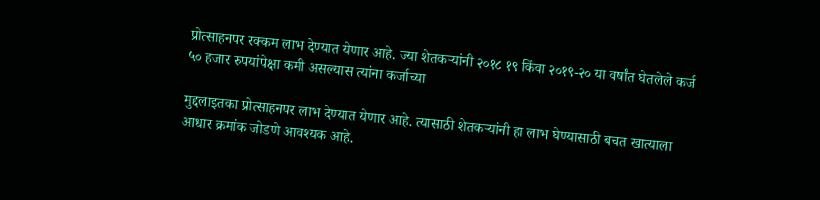प्रोत्साहनपर रक्कम लाभ देण्यात येणार आहे. ज्या शेतकऱ्यांनी २०१८ १९ किंवा २०१९-२० या वर्षांत घेतलेले कर्ज ५० हजार रुपयांपेक्षा कमी असल्यास त्यांना कर्जाच्या

मुद्दलाइतका प्रोत्साहनपर लाभ देण्यात येणार आहे. त्यासाठी शेतकऱ्यांनी हा लाभ घेण्यासाठी बचत खात्याला आधार क्रमांक जोडणे आवश्यक आहे.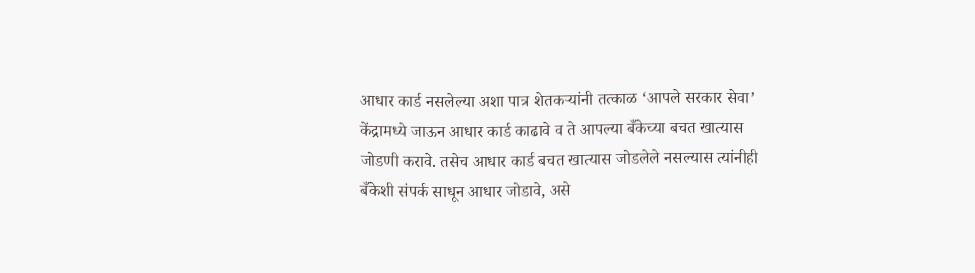आधार कार्ड नसलेल्या अशा पात्र शेतकऱ्यांनी तत्काळ ‘आपले सरकार सेवा’ केंद्रामध्ये जाऊन आधार कार्ड काढावे व ते आपल्या बँकेच्या बचत खात्यास जोडणी करावे. तसेच आधार कार्ड बचत खात्यास जोडलेले नसल्यास त्यांनीही बँकेशी संपर्क साधून आधार जोडावे, असे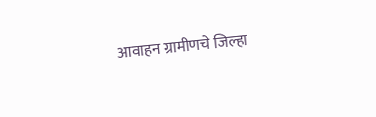आवाहन ग्रामीणचे जिल्हा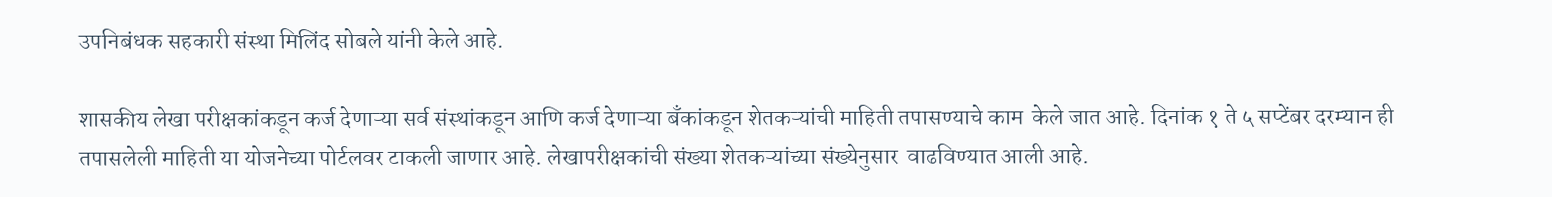उपनिबंधक सहकारी संस्था मिलिंद सोबले यांनी केले आहे.

शासकीय लेखा परीक्षकांकडून कर्ज देणाऱ्या सर्व संस्थांकडून आणि कर्ज देणाऱ्या बँकांकडून शेतकऱ्यांची माहिती तपासण्याचे काम  केले जात आहे. दिनांक १ ते ५ सप्टेंबर दरम्यान ही तपासलेली माहिती या योजनेच्या पोर्टलवर टाकली जाणार आहे. लेखापरीक्षकांची संख्या शेतकऱ्यांच्या संख्येनुसार  वाढविण्यात आली आहे.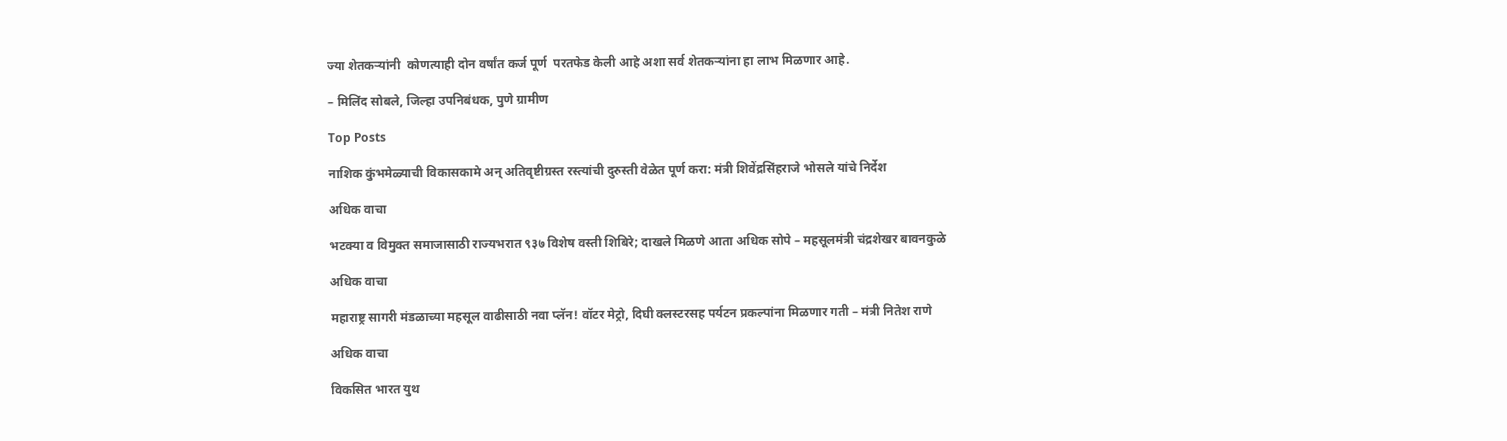ज्या शेतकऱ्यांनी  कोणत्याही दोन वर्षांत कर्ज पूर्ण  परतफेड केली आहे अशा सर्व शेतकऱ्यांना हा लाभ मिळणार आहे.

– मिलिंद सोबले, जिल्हा उपनिबंधक, पुणे ग्रामीण

Top Posts

नाशिक कुंभमेळ्याची विकासकामे अन् अतिवृष्टीग्रस्त रस्त्यांची दुरुस्ती वेळेत पूर्ण करा: मंत्री शिवेंद्रसिंहराजे भोसले यांचे निर्देश

अधिक वाचा

भटक्या व विमुक्त समाजासाठी राज्यभरात ९३७ विशेष वस्ती शिबिरे; दाखले मिळणे आता अधिक सोपे – महसूलमंत्री चंद्रशेखर बावनकुळे

अधिक वाचा

महाराष्ट्र सागरी मंडळाच्या महसूल वाढीसाठी नवा प्लॅन! वॉटर मेट्रो, दिघी क्लस्टरसह पर्यटन प्रकल्पांना मिळणार गती – मंत्री नितेश राणे

अधिक वाचा

विकसित भारत युथ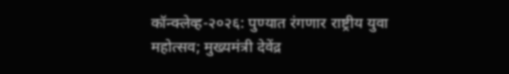कॉन्क्लेव्ह-२०२६: पुण्यात रंगणार राष्ट्रीय युवा महोत्सव; मुख्यमंत्री देवेंद्र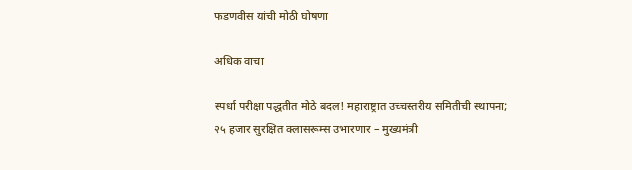फडणवीस यांची मोठी घोषणा

अधिक वाचा

स्पर्धा परीक्षा पद्धतीत मोठे बदल! महाराष्ट्रात उच्चस्तरीय समितीची स्थापना; २५ हजार सुरक्षित क्लासरूम्स उभारणार – मुख्यमंत्री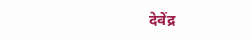देवेंद्र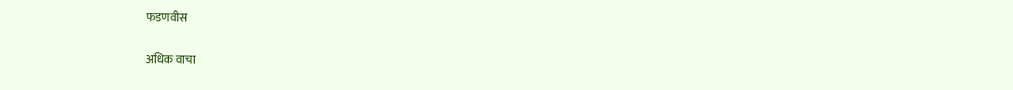फडणवीस

अधिक वाचा